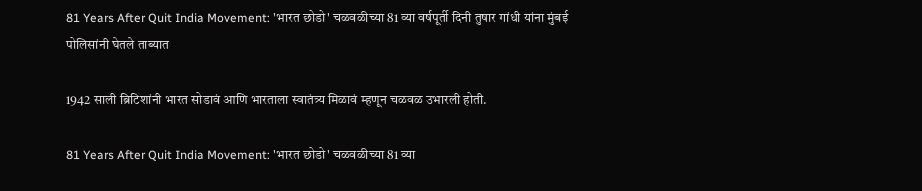81 Years After Quit India Movement: 'भारत छोडो' चळवळीच्या 81 व्या वर्षपूर्ती दिनी तुषार गांधी यांना मुंबई पोलिसांनी घेतले ताब्यात

1942 साली ब्रिटिशांनी भारत सोडावं आणि भारताला स्वातंत्र्य मिळावं म्हणून चळवळ उभारली होती.

81 Years After Quit India Movement: 'भारत छोडो' चळवळीच्या 81 व्या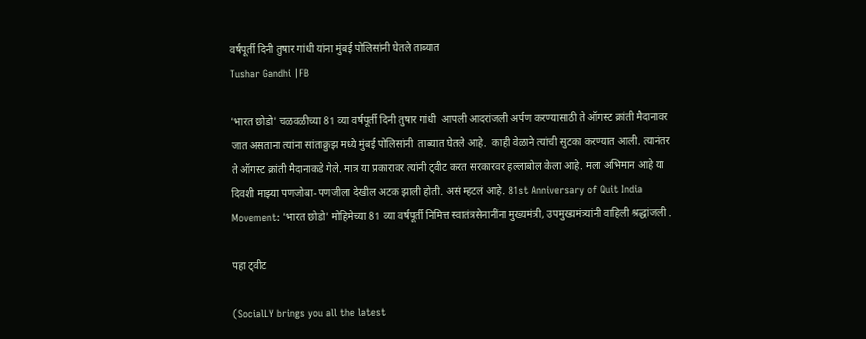वर्षपूर्ती दिनी तुषार गांधी यांना मुंबई पोलिसांनी घेतले ताब्यात
Tushar Gandhi |FB

'भारत छोडो' चळवळीच्या 81 व्या वर्षपूर्ती दिनी तुषार गांधी  आपली आदरांजली अर्पण करण्यासाठी ते ऑगस्ट क्रांती मैदानावर जात असताना त्यांना सांताक्रुझ मध्ये मुंबई पोलिसांनी  ताब्यात घेतले आहे.  काही वेळाने त्यांची सुटका करण्यात आली. त्यानंतर ते ऑगस्ट क्रांती मैदानाकडे गेले. मात्र या प्रकारावर त्यांनी ट्वीट करत सरकारवर हल्लाबोल केला आहे. मला अभिमान आहे या दिवशी माझ्या पणजोबा-पणजीला देखील अटक झाली होती. असं म्हटलं आहे. 81st Anniversary of Quit India Movement: 'भारत छोडो' मोहिमेच्या 81 व्या वर्षपूर्ती निमित्त स्वातंत्रसेनानींना मुख्यमंत्री, उपमुख्यमंत्र्यांनी वाहिली श्रद्धांजली .

पहा ट्वीट

(SocialLY brings you all the latest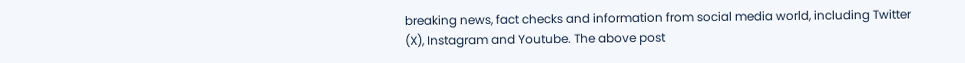breaking news, fact checks and information from social media world, including Twitter (X), Instagram and Youtube. The above post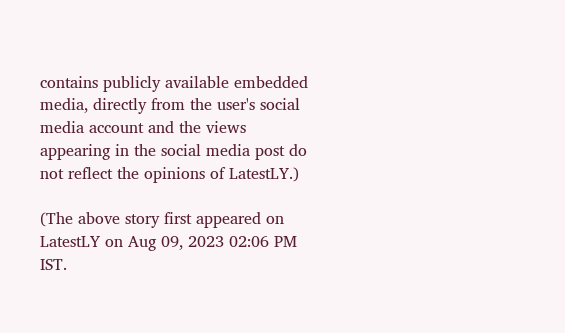contains publicly available embedded media, directly from the user's social media account and the views appearing in the social media post do not reflect the opinions of LatestLY.)

(The above story first appeared on LatestLY on Aug 09, 2023 02:06 PM IST.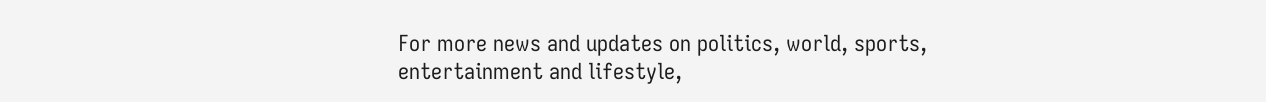For more news and updates on politics, world, sports, entertainment and lifestyle,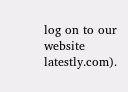log on to our website latestly.com).